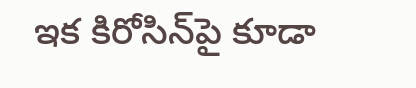ఇక కిరోసిన్‌పై కూడా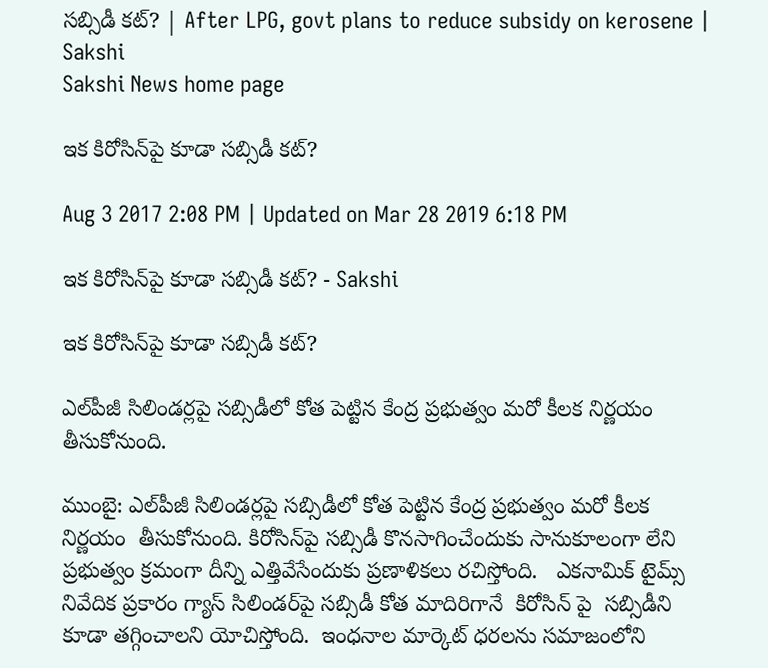సబ్సిడీ కట్‌? | After LPG, govt plans to reduce subsidy on kerosene | Sakshi
Sakshi News home page

ఇక కిరోసిన్‌పై కూడా సబ్సిడీ కట్‌?

Aug 3 2017 2:08 PM | Updated on Mar 28 2019 6:18 PM

ఇక కిరోసిన్‌పై కూడా సబ్సిడీ కట్‌? - Sakshi

ఇక కిరోసిన్‌పై కూడా సబ్సిడీ కట్‌?

ఎల్‌పీజీ సిలిండర్లపై సబ్సిడీలో కోత పెట్టిన కేంద్ర ప్రభుత్వం మరో కీలక నిర్ణయం తీసుకోనుంది.

ముంబై: ఎల్‌పీజీ సిలిండర్లపై సబ్సిడీలో కోత పెట్టిన కేంద్ర ప్రభుత్వం మరో కీలక నిర్ణయం  తీసుకోనుంది. కిరోసిన్‌పై సబ్సిడీ కొనసాగించేందుకు సానుకూలంగా లేని ప్రభుత్వం క్రమంగా దీన్ని ఎత్తివేసేందుకు ప్రణాళికలు రచిస్తోంది.   ఎకనామిక్ టైమ్స్ నివేదిక ప్రకారం గ్యాస్‌ సిలిండర్‌పై సబ్సిడీ కోత మాదిరిగానే  కిరోసిన్‌ పై  సబ్సిడీని  కూడా తగ్గించాలని యోచిస్తోంది.  ఇంధనాల మార్కెట్ ధరలను సమాజంలోని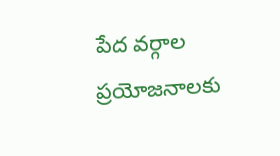పేద వర్గాల ప్రయోజనాలకు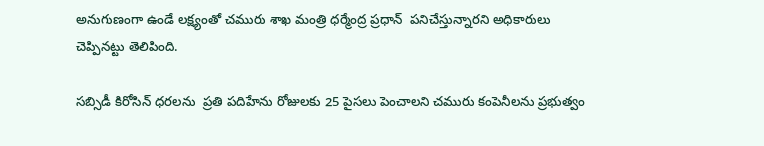అనుగుణంగా ఉండే లక్ష్యంతో చమురు శాఖ మంత్రి ధర్మేంద్ర ప్రధాన్  పనిచేస్తున్నారని అధికారులు చెప్పినట్టు తెలిపింది.

సబ్సిడీ కిరోసిన్ ధరలను  ప్రతి పదిహేను రోజులకు 25 పైసలు పెంచాలని చమురు కంపెనీలను ప్రభుత్వం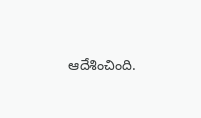ఆదేశించింది.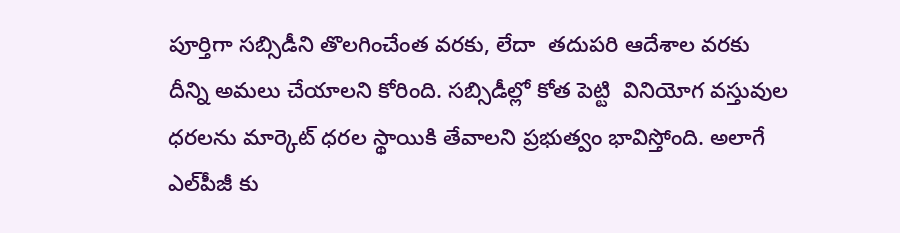పూర్తిగా సబ్సిడీని తొలగించేంత వరకు, లేదా  తదుపరి ఆదేశాల వరకు దీన్ని అమలు చేయాలని కోరింది. సబ్సిడీల్లో కోత పెట్టి  వినియోగ వస్తువుల ధరలను మార్కెట్‌ ధరల స్థాయికి తేవాలని ప్రభుత్వం భావిస్తోంది. అలాగే ఎల్‌పీజీ కు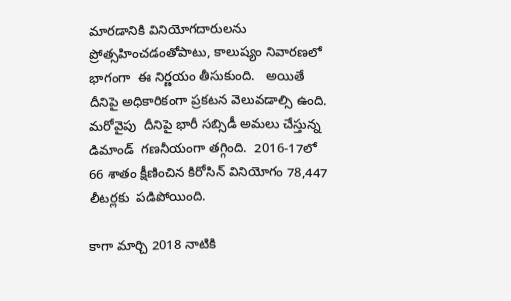మారడానికి వినియోగదారులను ప్రోత్సహించడంతోపాటు, కాలుష్యం నివారణలో భాగంగా  ఈ నిర్ణయం తీసుకుంది.   అయితే దీనిపై అధికారికంగా ప్రకటన వెలువడాల్సి ఉంది. మరోవైపు  దీనిపై భారీ సబ్సిడీ అమలు చేస్తున్న డిమాండ్‌  గణనీయంగా తగ్గింది.  2016-17లో 66 శాతం క్షీణించిన కిరోసిన్‌ వినియోగం 78,447 లీటర్లకు  పడిపోయింది.

కాగా మార్చి 2018 నాటికి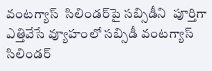వంటగ్యాస్‌  సిలిండర్‌పై సబ్సిడీని  పూర్తిగా ఎత్తివేసే వ్యూహంలో సబ్సిడీ వంటగ్యాస్ సిలిండర్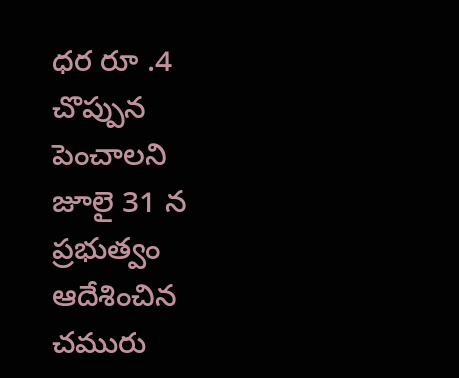ధర రూ .4 చొప్పున పెంచాలని జూలై 31 న  ప్రభుత్వం ఆదేశించిన చమురు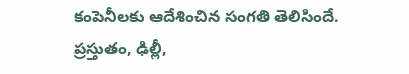కంపెనీలకు ఆదేశించిన సంగతి తెలిసిందే.  ప్రస్తుతం, ఢిల్లీ,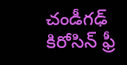చండీగఢ్ కిరోసిన్ ఫ్రీ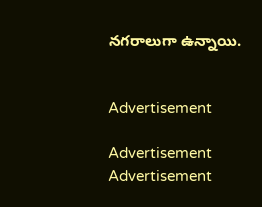నగరాలుగా ఉన్నాయి.


Advertisement

Advertisement
Advertisement